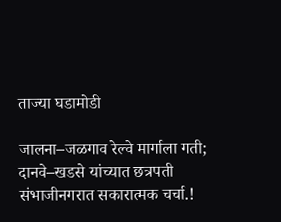ताज्या घडामोडी

जालना–जळगाव रेल्वे मार्गाला गती; दानवे–खडसे यांच्यात छत्रपती संभाजीनगरात सकारात्मक चर्चा.!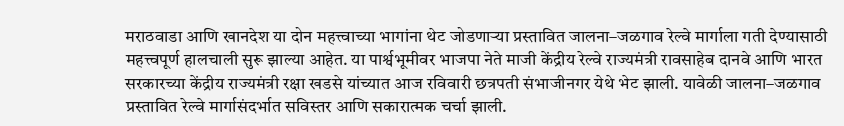मराठवाडा आणि खानदेश या दोन महत्त्वाच्या भागांना थेट जोडणाऱ्या प्रस्तावित जालना–जळगाव रेल्वे मार्गाला गती देण्यासाठी महत्त्वपूर्ण हालचाली सुरू झाल्या आहेत. या पार्श्वभूमीवर भाजपा नेते माजी केंद्रीय रेल्वे राज्यमंत्री रावसाहेब दानवे आणि भारत सरकारच्या केंद्रीय राज्यमंत्री रक्षा खडसे यांच्यात आज रविवारी छत्रपती संभाजीनगर येथे भेट झाली. यावेळी जालना–जळगाव प्रस्तावित रेल्वे मार्गासंदर्भात सविस्तर आणि सकारात्मक चर्चा झाली.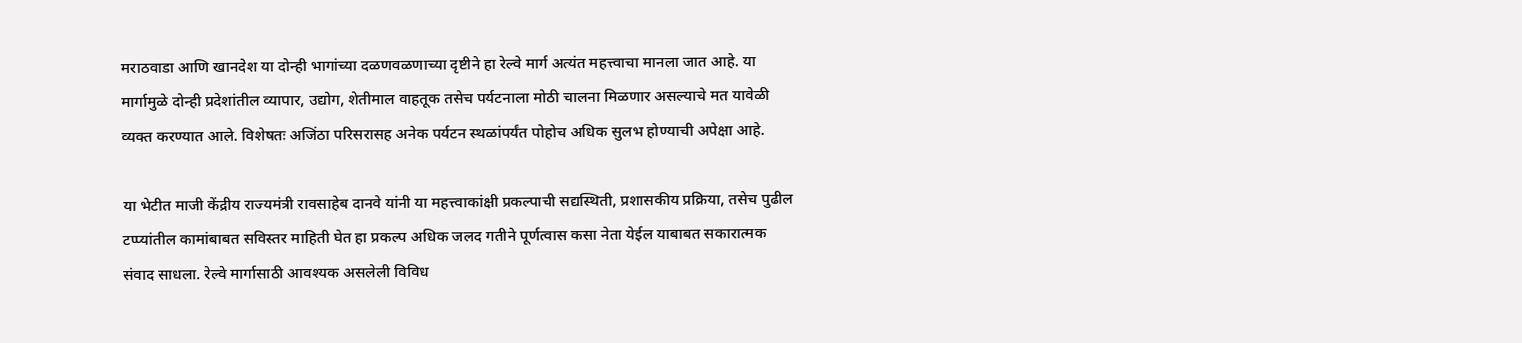मराठवाडा आणि खानदेश या दोन्ही भागांच्या दळणवळणाच्या दृष्टीने हा रेल्वे मार्ग अत्यंत महत्त्वाचा मानला जात आहे. या मार्गामुळे दोन्ही प्रदेशांतील व्यापार, उद्योग, शेतीमाल वाहतूक तसेच पर्यटनाला मोठी चालना मिळणार असल्याचे मत यावेळी व्यक्त करण्यात आले. विशेषतः अजिंठा परिसरासह अनेक पर्यटन स्थळांपर्यंत पोहोच अधिक सुलभ होण्याची अपेक्षा आहे.

या भेटीत माजी केंद्रीय राज्यमंत्री रावसाहेब दानवे यांनी या महत्त्वाकांक्षी प्रकल्पाची सद्यस्थिती, प्रशासकीय प्रक्रिया, तसेच पुढील टप्प्यांतील कामांबाबत सविस्तर माहिती घेत हा प्रकल्प अधिक जलद गतीने पूर्णत्वास कसा नेता येईल याबाबत सकारात्मक संवाद साधला. रेल्वे मार्गासाठी आवश्यक असलेली विविध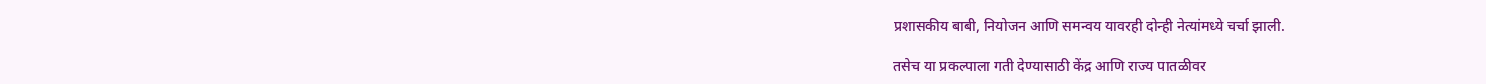प्रशासकीय बाबी, नियोजन आणि समन्वय यावरही दोन्ही नेत्यांमध्ये चर्चा झाली.

तसेच या प्रकल्पाला गती देण्यासाठी केंद्र आणि राज्य पातळीवर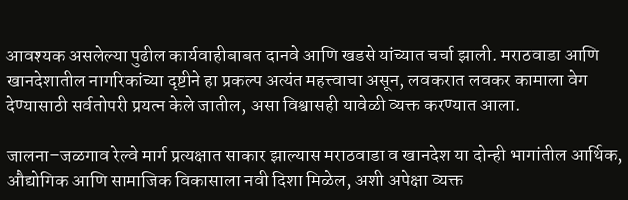आवश्यक असलेल्या पुढील कार्यवाहीबाबत दानवे आणि खडसे यांच्यात चर्चा झाली. मराठवाडा आणि खानदेशातील नागरिकांच्या दृष्टीने हा प्रकल्प अत्यंत महत्त्वाचा असून, लवकरात लवकर कामाला वेग देण्यासाठी सर्वतोपरी प्रयत्न केले जातील, असा विश्वासही यावेळी व्यक्त करण्यात आला.

जालना–जळगाव रेल्वे मार्ग प्रत्यक्षात साकार झाल्यास मराठवाडा व खानदेश या दोन्ही भागांतील आर्थिक, औद्योगिक आणि सामाजिक विकासाला नवी दिशा मिळेल, अशी अपेक्षा व्यक्त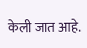केली जात आहे.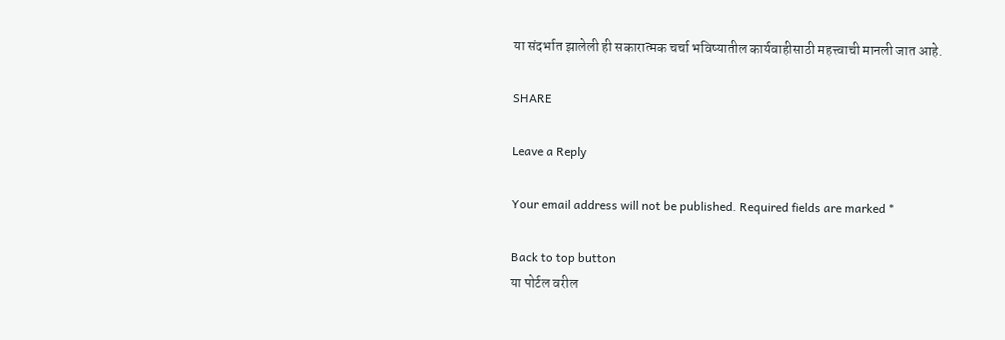या संदर्भात झालेली ही सकारात्मक चर्चा भविष्यातील कार्यवाहीसाठी महत्त्वाची मानली जात आहे.

SHARE

Leave a Reply

Your email address will not be published. Required fields are marked *

Back to top button
या पोर्टल वरील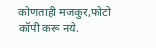कोणताही मजकुर,फोटो कॉपी करू नये.